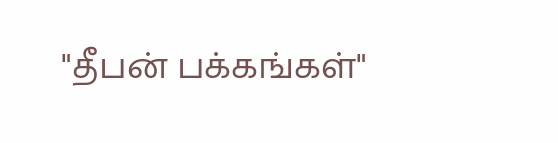"தீபன் பக்கங்கள்"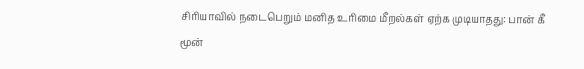சிரியாவில் நடைபெறும் மனித உரிமை மீறல்கள் ஏற்க முடியாதது: பான் கீ மூன்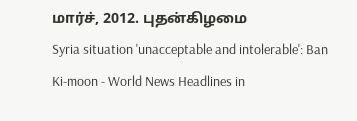மார்ச், 2012. புதன்கிழமை
Syria situation 'unacceptable and intolerable': Ban Ki-moon - World News Headlines in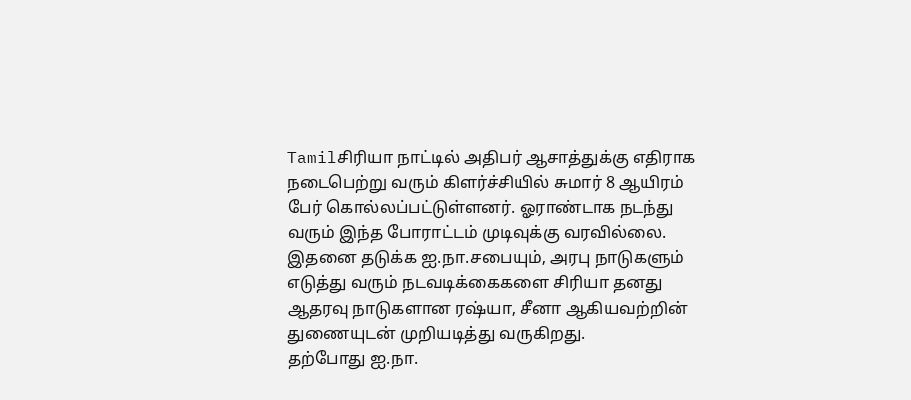Tamilசிரியா நாட்டில் அதிபர் ஆசாத்துக்கு எதிராக நடைபெற்று வரும் கிளர்ச்சியில் சுமார் 8 ஆயிரம் பேர் கொல்லப்பட்டுள்ளனர். ஓராண்டாக நடந்து வரும் இந்த போராட்டம் முடிவுக்கு வரவில்லை. இதனை தடுக்க ஐ.நா.சபையும், அரபு நாடுகளும் எடுத்து வரும் நடவடிக்கைகளை சிரியா தனது ஆதரவு நாடுகளான ரஷ்யா, சீனா ஆகியவற்றின் துணையுடன் முறியடித்து வருகிறது.
தற்போது ஐ.நா.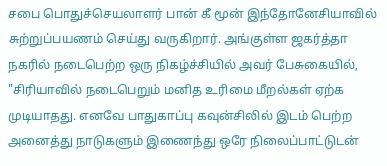சபை பொதுச்செயலாளர் பான் கீ மூன் இந்தோனேசியாவில் சுற்றுப்பயணம் செய்து வருகிறார். அங்குள்ள ஜகர்த்தா நகரில் நடைபெற்ற ஒரு நிகழ்ச்சியில் அவர் பேசுகையில், "சிரியாவில் நடைபெறும் மனித உரிமை மீறல்கள் ஏற்க முடியாதது. எனவே பாதுகாப்பு கவுன்சிலில் இடம் பெற்ற அனைத்து நாடுகளும் இணைந்து ஒரே நிலைப்பாட்டுடன்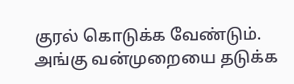குரல் கொடுக்க வேண்டும். அங்கு வன்முறையை தடுக்க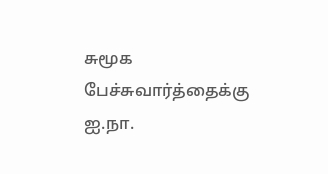சுமூக பேச்சுவார்த்தைக்கு ஐ.நா.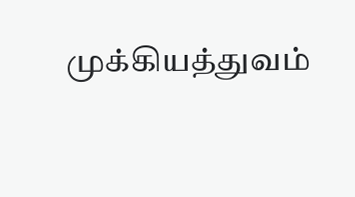முக்கியத்துவம்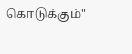கொடுக்கும்"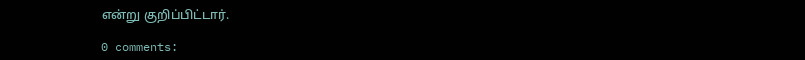என்று குறிப்பிட்டார்.

0 comments: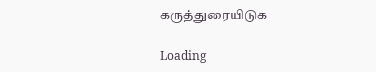கருத்துரையிடுக

Loading